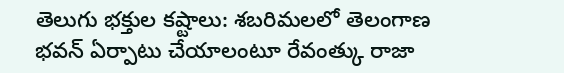తెలుగు భక్తుల కష్టాలు: శబరిమలలో తెలంగాణ భవన్ ఏర్పాటు చేయాలంటూ రేవంత్కు రాజా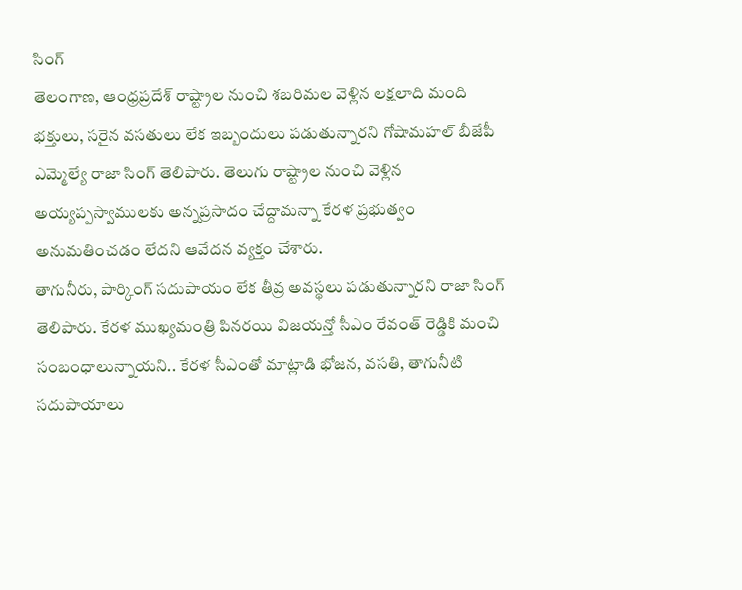సింగ్
తెలంగాణ, ఆంధ్రప్రదేశ్ రాష్ట్రాల నుంచి శబరిమల వెళ్లిన లక్షలాది మంది భక్తులు, సరైన వసతులు లేక ఇబ్బందులు పడుతున్నారని గోషామహల్ బీజేపీ ఎమ్మెల్యే రాజా సింగ్ తెలిపారు. తెలుగు రాష్ట్రాల నుంచి వెళ్లిన అయ్యప్పస్వాములకు అన్నప్రసాదం చేద్దామన్నా కేరళ ప్రభుత్వం అనుమతించడం లేదని ఆవేదన వ్యక్తం చేశారు.
తాగునీరు, పార్కింగ్ సదుపాయం లేక తీవ్ర అవస్థలు పడుతున్నారని రాజా సింగ్ తెలిపారు. కేరళ ముఖ్యమంత్రి పినరయి విజయన్తో సీఎం రేవంత్ రెడ్డికి మంచి సంబంధాలున్నాయని.. కేరళ సీఎంతో మాట్లాడి భోజన, వసతి, తాగునీటి సదుపాయాలు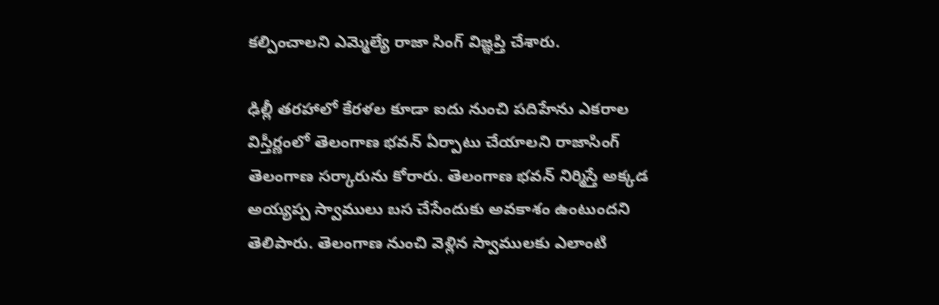కల్పించాలని ఎమ్మెల్యే రాజా సింగ్ విజ్ఞప్తి చేశారు.

ఢిల్లీ తరహాలో కేరళల కూడా ఐదు నుంచి పదిహేను ఎకరాల విస్తీర్ణంలో తెలంగాణ భవన్ ఏర్పాటు చేయాలని రాజాసింగ్ తెలంగాణ సర్కారును కోరారు. తెలంగాణ భవన్ నిర్మిస్తే అక్కడ అయ్యప్ప స్వాములు బస చేసేందుకు అవకాశం ఉంటుందని తెలిపారు. తెలంగాణ నుంచి వెళ్లిన స్వాములకు ఎలాంటి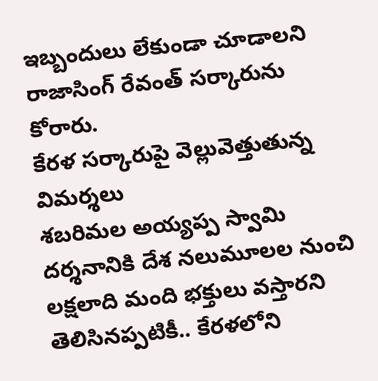ఇబ్బందులు లేకుండా చూడాలని రాజాసింగ్ రేవంత్ సర్కారును కోరారు.
కేరళ సర్కారుపై వెల్లువెత్తుతున్న విమర్శలు
శబరిమల అయ్యప్ప స్వామి దర్శనానికి దేశ నలుమూలల నుంచి లక్షలాది మంది భక్తులు వస్తారని తెలిసినప్పటికీ.. కేరళలోని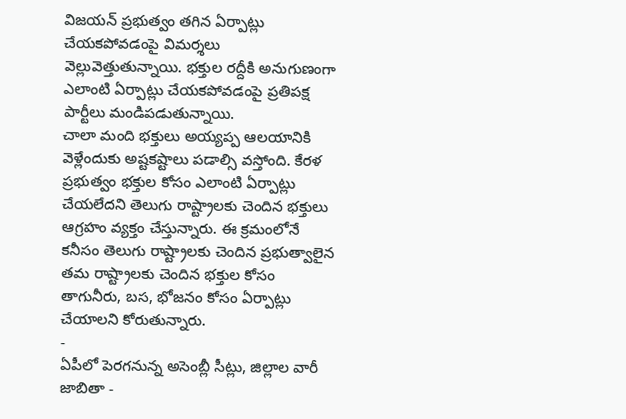విజయన్ ప్రభుత్వం తగిన ఏర్పాట్లు చేయకపోవడంపై విమర్శలు వెల్లువెత్తుతున్నాయి. భక్తుల రద్దీకి అనుగుణంగా ఎలాంటి ఏర్పాట్లు చేయకపోవడంపై ప్రతిపక్ష పార్టీలు మండిపడుతున్నాయి.
చాలా మంది భక్తులు అయ్యప్ప ఆలయానికి వెళ్లేందుకు అష్టకష్టాలు పడాల్సి వస్తోంది. కేరళ ప్రభుత్వం భక్తుల కోసం ఎలాంటి ఏర్పాట్లు చేయలేదని తెలుగు రాష్ట్రాలకు చెందిన భక్తులు ఆగ్రహం వ్యక్తం చేస్తున్నారు. ఈ క్రమంలోనే కనీసం తెలుగు రాష్ట్రాలకు చెందిన ప్రభుత్వాలైన తమ రాష్ట్రాలకు చెందిన భక్తుల కోసం తాగునీరు, బస, భోజనం కోసం ఏర్పాట్లు చేయాలని కోరుతున్నారు.
-
ఏపీలో పెరగనున్న అసెంబ్లీ సీట్లు, జిల్లాల వారీ జాబితా -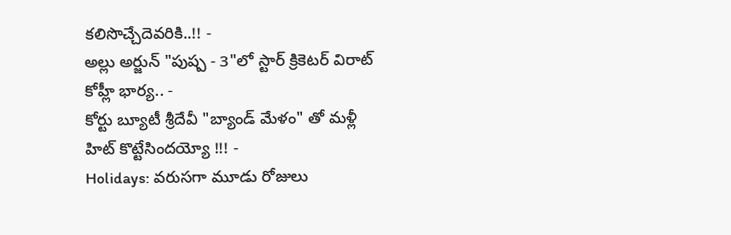కలిసొచ్చేదెవరికి..!! -
అల్లు అర్జున్ "పుష్ప - 3"లో స్టార్ క్రికెటర్ విరాట్ కోహ్లీ భార్య.. -
కోర్టు బ్యూటీ శ్రీదేవీ "బ్యాండ్ మేళం" తో మళ్లీ హిట్ కొట్టేసిందయ్యో !!! -
Holidays: వరుసగా మూడు రోజులు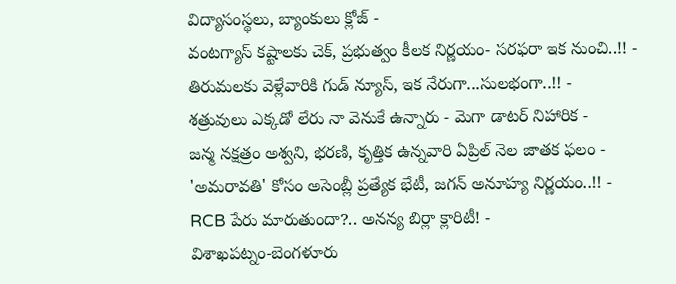విద్యాసంస్థలు, బ్యాంకులు క్లోజ్ -
వంటగ్యాస్ కష్టాలకు చెక్, ప్రభుత్వం కీలక నిర్ణయం- సరఫరా ఇక నుంచి..!! -
తిరుమలకు వెళ్లేవారికి గుడ్ న్యూస్, ఇక నేరుగా...సులభంగా..!! -
శత్రువులు ఎక్కడో లేరు నా వెనుకే ఉన్నారు - మెగా డాటర్ నిహారిక -
జన్మ నక్షత్రం అశ్వని, భరణి, కృత్తిక ఉన్నవారి ఏప్రిల్ నెల జాతక ఫలం -
'అమరావతి' కోసం అసెంబ్లీ ప్రత్యేక భేటీ, జగన్ అనూహ్య నిర్ణయం..!! -
RCB పేరు మారుతుందా?.. అనన్య బిర్లా క్లారిటీ! -
విశాఖపట్నం-బెంగళూరు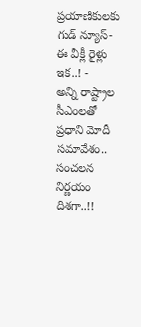ప్రయాణికులకు గుడ్ న్యూస్- ఈ వీక్లీ రైళ్లు ఇక..! -
అన్ని రాష్ట్రాల సీఎంలతో ప్రధాని మోదీ సమావేశం.. సంచలన నిర్ణయం దిశగా..!!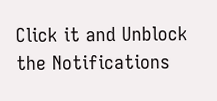Click it and Unblock the Notifications